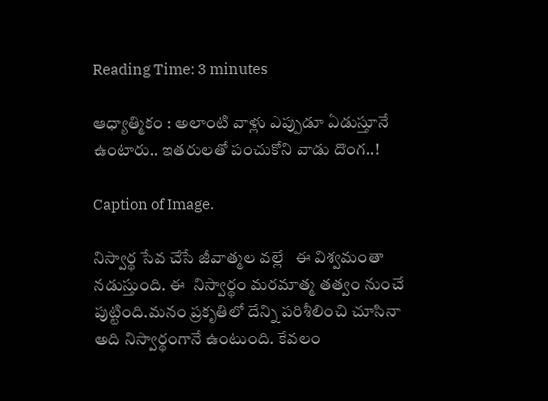Reading Time: 3 minutes

ఆధ్యాత్మికం : అలాంటి వాళ్లు ఎప్పుడూ ఏడుస్తూనే ఉంటారు.. ఇతరులతో పంచుకోని వాడు దొంగ..!

Caption of Image.

నిస్వార్థ సేవ చేసే జీవాత్మల వల్లే   ఈ విశ్వమంతా  నడుస్తుంది. ఈ  నిస్వార్థం మరమాత్మ తత్వం నుంచే పుట్టింది.మనం ప్రకృతిలో దేన్ని పరిశీలించి చూసినా అది నిస్వార్థంగానే ఉంటుంది. కేవలం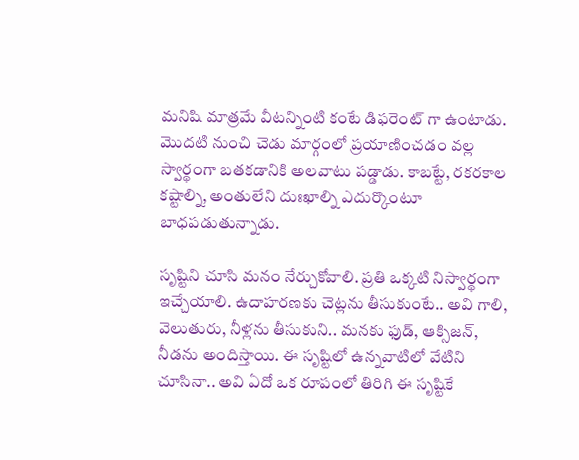మనిషి మాత్రమే వీటన్నింటి కంటే డిఫరెంట్ గా ఉంటాడు. మొదటి నుంచి చెడు మార్గంలో ప్రయాణించడం వల్ల స్వార్థంగా బతకడానికి అలవాటు పడ్డాడు. కాబట్టే, రకరకాల కష్టాల్ని, అంతులేని దుఃఖాల్ని ఎదుర్కొంటూ బాధపడుతున్నాడు.

సృష్టిని చూసి మనం నేర్చుకోవాలి. ప్రతి ఒక్కటి నిస్వార్థంగా ఇచ్చేయాలి. ఉదాహరణకు చెట్లను తీసుకుంటే.. అవి గాలి, వెలుతురు, నీళ్లను తీసుకుని.. మనకు ఫుడ్, ఆక్సిజన్, నీడను అందిస్తాయి. ఈ సృష్టిలో ఉన్నవాటిలో వేటిని చూసినా.. అవి ఏదో ఒక రూపంలో తిరిగి ఈ సృష్టికే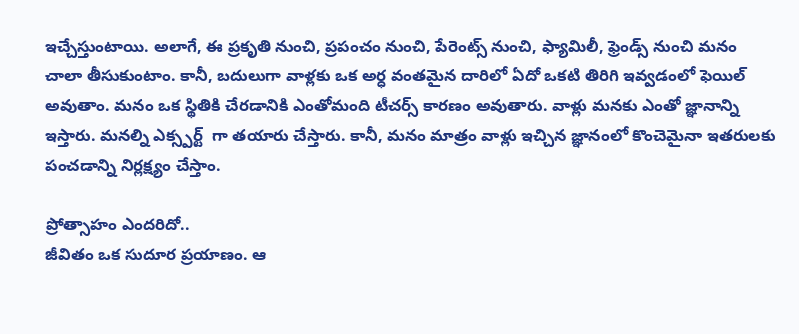ఇచ్చేస్తుంటాయి. అలాగే, ఈ ప్రకృతి నుంచి, ప్రపంచం నుంచి, పేరెంట్స్ నుంచి, ఫ్యామిలీ, ఫ్రెండ్స్ నుంచి మనం చాలా తీసుకుంటాం. కానీ, బదులుగా వాళ్లకు ఒక అర్ధ వంతమైన దారిలో ఏదో ఒకటి తిరిగి ఇవ్వడంలో ఫెయిల్ అవుతాం. మనం ఒక స్థితికి చేరడానికి ఎంతోమంది టీచర్స్ కారణం అవుతారు. వాళ్లు మనకు ఎంతో జ్ఞానాన్ని ఇస్తారు. మనల్ని ఎక్స్పర్ట్  గా తయారు చేస్తారు. కానీ, మనం మాత్రం వాళ్లు ఇచ్చిన జ్ఞానంలో కొంచెమైనా ఇతరులకు పంచడాన్ని నిర్లక్ష్యం చేస్తాం.

ప్రోత్సాహం ఎందరిదో..
జీవితం ఒక సుదూర ప్రయాణం. ఆ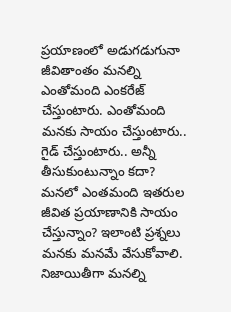ప్రయాణంలో అడుగడుగునా జీవితాంతం మనల్ని ఎంతోమంది ఎంకరేజ్ చేస్తుంటారు. ఎంతోమంది మనకు సాయం చేస్తుంటారు.. గైడ్ చేస్తుంటారు.. అన్నీ తీసుకుంటున్నాం కదా? మనలో ఎంతమంది ఇతరుల జీవిత ప్రయాణానికి సాయం చేస్తున్నాం? ఇలాంటి ప్రశ్నలు మనకు మనమే వేసుకోవాలి. నిజాయితీగా మనల్ని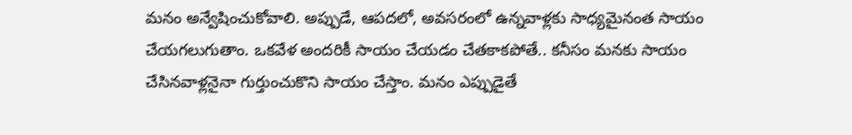మనం అన్వేషించుకోవాలి. అప్పుడే, ఆపదలో, అవసరంలో ఉన్నవాళ్లకు సాధ్యమైనంత సాయం చేయగలుగుతాం. ఒకవేళ అందరికీ సాయం చేయడం చేతకాకపోతే.. కనీసం మనకు సాయం చేసినవాళ్లనైనా గుర్తుంచుకొని సాయం చేస్తాం. మనం ఎప్పుడైతే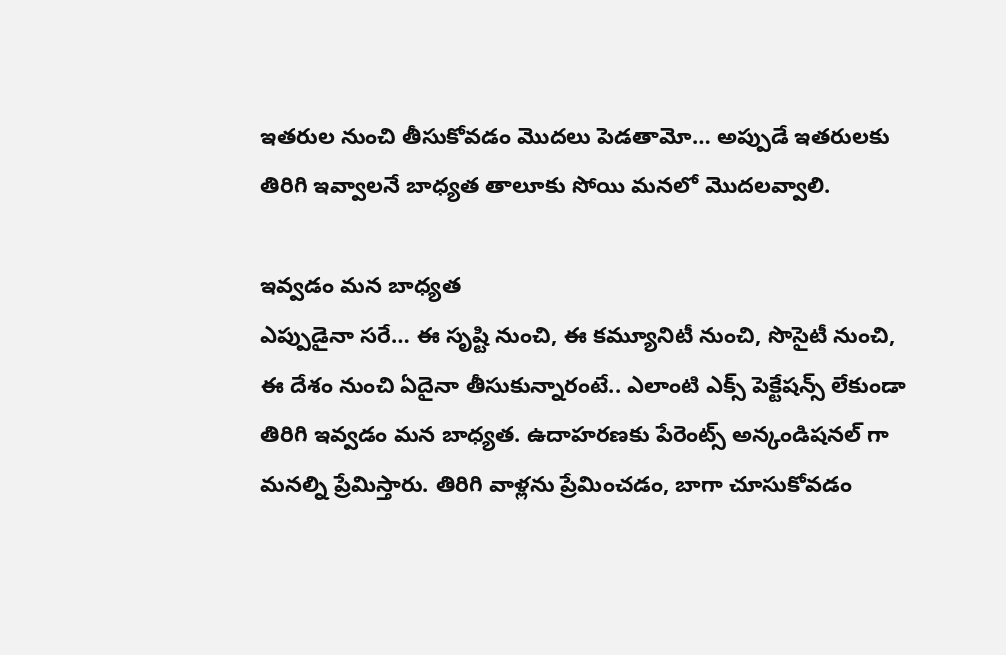ఇతరుల నుంచి తీసుకోవడం మొదలు పెడతామో… అప్పుడే ఇతరులకు తిరిగి ఇవ్వాలనే బాధ్యత తాలూకు సోయి మనలో మొదలవ్వాలి.

ఇవ్వడం మన బాధ్యత
ఎప్పుడైనా సరే… ఈ సృష్టి నుంచి, ఈ కమ్యూనిటీ నుంచి, సొసైటీ నుంచి, ఈ దేశం నుంచి ఏదైనా తీసుకున్నారంటే.. ఎలాంటి ఎక్స్ పెక్టేషన్స్ లేకుండా తిరిగి ఇవ్వడం మన బాధ్యత. ఉదాహరణకు పేరెంట్స్ అన్కండిషనల్ గా మనల్ని ప్రేమిస్తారు. తిరిగి వాళ్లను ప్రేమించడం, బాగా చూసుకోవడం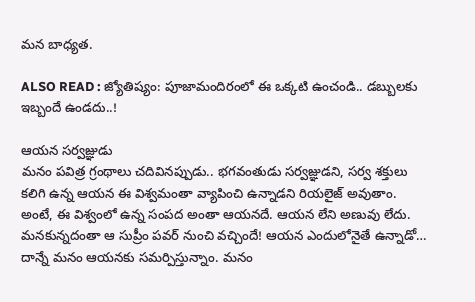మన బాధ్యత.

ALSO READ : జ్యోతిష్యం: పూజామందిరంలో ఈ ఒక్కటి ఉంచండి.. డబ్బులకు ఇబ్బందే ఉండదు..!

ఆయన సర్వజ్ఞుడు
మనం పవిత్ర గ్రంథాలు చదివినప్పుడు.. భగవంతుడు సర్వజ్ఞుడని, సర్వ శక్తులు కలిగి ఉన్న ఆయన ఈ విశ్వమంతా వ్యాపించి ఉన్నాడని రియలైజ్ అవుతాం. అంటే, ఈ విశ్వంలో ఉన్న సంపద అంతా ఆయనదే. ఆయన లేని అణువు లేదు. మనకున్నదంతా ఆ సుప్రీం పవర్ నుంచి వచ్చిందే! ఆయన ఎందులోనైతే ఉన్నాడో… దాన్నే మనం ఆయనకు సమర్పిస్తున్నాం. మనం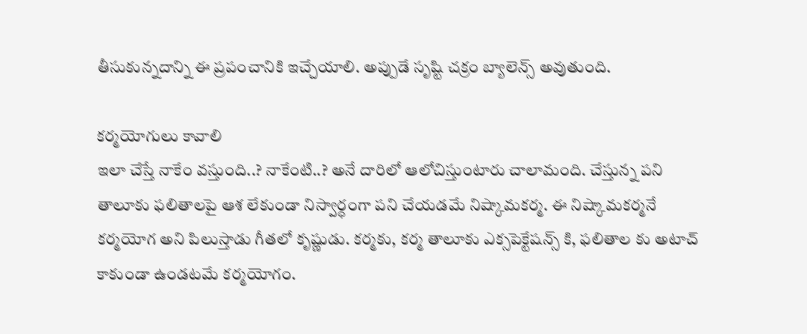తీసుకున్నదాన్ని ఈ ప్రపంచానికి ఇచ్చేయాలి. అప్పుడే సృష్టి చక్రం బ్యాలెన్స్ అవుతుంది.

కర్మయోగులు కావాలి
ఇలా చేస్తే నాకేం వస్తుంది..? నాకేంటి..? అనే దారిలో ఆలోచిస్తుంటారు చాలామంది. చేస్తున్న పని తాలూకు ఫలితాలపై ఆశ లేకుండా నిస్వార్ధంగా పని చేయడమే నిష్కామకర్మ. ఈ నిష్కామకర్మనే కర్మయోగ అని పిలుస్తాడు గీతలో కృష్ణుడు. కర్మకు, కర్మ తాలూకు ఎక్సపెక్టేషన్స్ కి, ఫలితాల కు అటాచ్ కాకుండా ఉండటమే కర్మయోగం.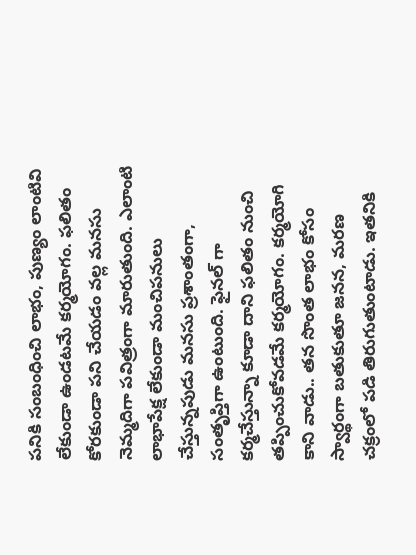పనికి సంబంధించి లాభం, పుణ్యం లాంటివి లేకుండా ఉండటమే కర్మయోగం. ఫలితం కోరకుండా పని చేయడం వల్ల మనసు నెమ్మదిగా పవిత్రంగా మారుతుంది. ఎలాంటి లాభాపేక్ష లేకుండా మంచిపనులు చేస్తున్నపుడు మనసు ప్రశాంతంగా, సంతృప్తిగా ఉంటుంది. ఫైనల్ గా కర్మచేస్తున్నా కూడా దాని ఫలితం నుంచి తప్పించుకోవడమే కర్మయోగం. కర్మయోగి కాని వాడు.. తన సొంత లాభం కోసం స్వార్థంగా బతుకుతూ జనన, మరణ చక్రంలో పడి తిరుగుతుంటాడు. ఇతనికి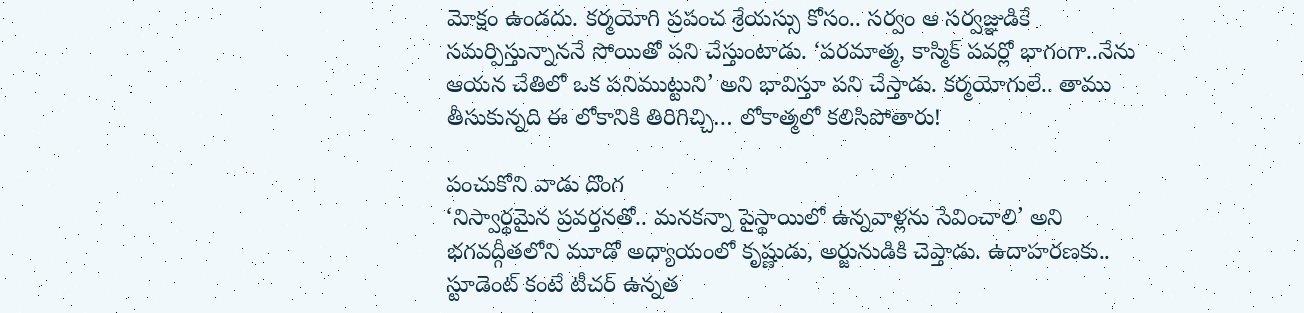మోక్షం ఉండదు. కర్మయోగి ప్రపంచ శ్రేయస్సు కోసం.. సర్వం ఆ సర్వజ్ఞుడికే సమర్పిస్తున్నాననే సోయితో పని చేస్తుంటాడు. ‘పరమాత్మ, కాస్మిక్ పవర్లో భాగంగా..నేను ఆయన చేతిలో ఒక పనిముట్టుని’ అని భావిస్తూ పని చేస్తాడు. కర్మయోగులే.. తాము తీసుకున్నది ఈ లోకానికి తిరిగిచ్చి… లోకాత్మలో కలిసిపోతారు!

పంచుకోని వాడు దొంగ
‘నిస్వార్థమైన ప్రవర్తనతో.. మనకన్నా పైస్థాయిలో ఉన్నవాళ్లను సేవించాలి’ అని భగవద్గీతలోని మూడో అధ్యాయంలో కృష్ణుడు, అర్జునుడికి చెప్తాడు. ఉదాహరణకు.. స్టూడెంట్ కంటే టీచర్ ఉన్నత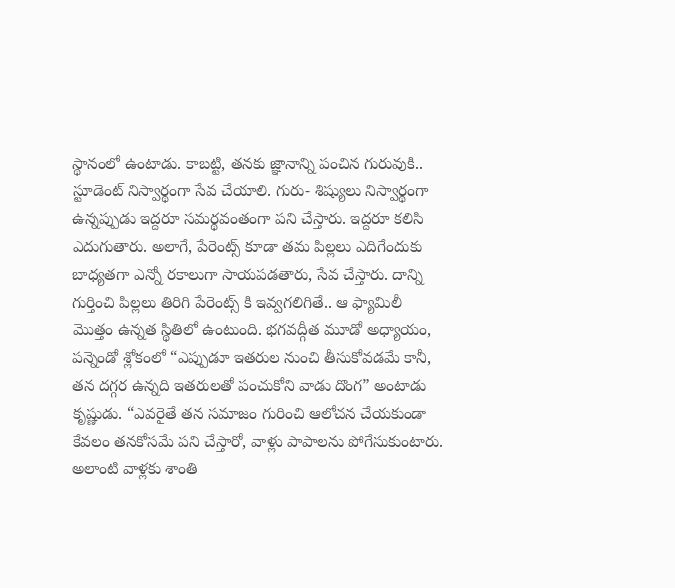స్థానంలో ఉంటాడు. కాబట్టి, తనకు జ్ఞానాన్ని పంచిన గురువుకి.. స్టూడెంట్ నిస్వార్థంగా సేవ చేయాలి. గురు- శిష్యులు నిస్వార్థంగా ఉన్నప్పుడు ఇద్దరూ సమర్థవంతంగా పని చేస్తారు. ఇద్దరూ కలిసి ఎదుగుతారు. అలాగే, పేరెంట్స్ కూడా తమ పిల్లలు ఎదిగేందుకు బాధ్యతగా ఎన్నో రకాలుగా సాయపడతారు, సేవ చేస్తారు. దాన్ని గుర్తించి పిల్లలు తిరిగి పేరెంట్స్ కి ఇవ్వగలిగితే.. ఆ ఫ్యామిలీ మొత్తం ఉన్నత స్థితిలో ఉంటుంది. భగవద్గీత మూడో అధ్యాయం, పన్నెండో శ్లోకంలో “ఎప్పుడూ ఇతరుల నుంచి తీసుకోవడమే కానీ, తన దగ్గర ఉన్నది ఇతరులతో పంచుకోని వాడు దొంగ” అంటాడు కృష్ణుడు. “ఎవరైతే తన సమాజం గురించి ఆలోచన చేయకుండా కేవలం తనకోసమే పని చేస్తారో, వాళ్లు పాపాలను పోగేసుకుంటారు. అలాంటి వాళ్లకు శాంతి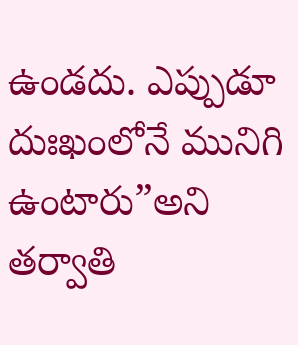ఉండదు. ఎప్పుడూ దుఃఖంలోనే మునిగి ఉంటారు”అని తర్వాతి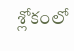శ్లోకంలో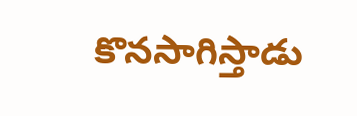కొనసాగిస్తాడు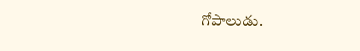గోపాలుడు.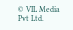© VIL Media Pvt Ltd.